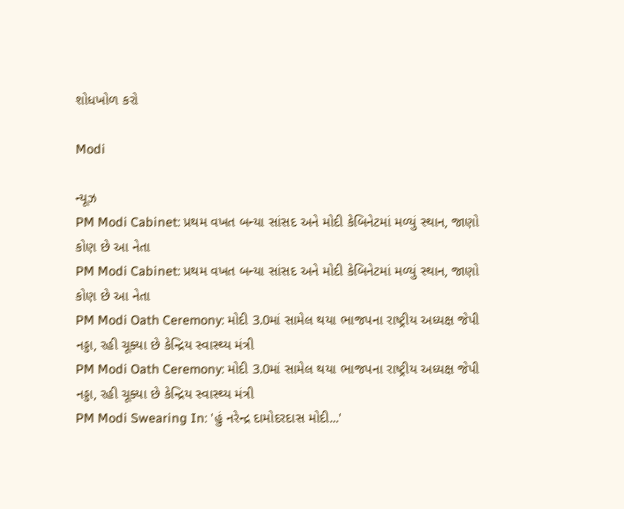શોધખોળ કરો

Modi

ન્યૂઝ
PM Modi Cabinet: પ્રથમ વખત બન્યા સાંસદ અને મોદી કેબિનેટમાં મળ્યું સ્થાન, જાણો કોણ છે આ નેતા
PM Modi Cabinet: પ્રથમ વખત બન્યા સાંસદ અને મોદી કેબિનેટમાં મળ્યું સ્થાન, જાણો કોણ છે આ નેતા
PM Modi Oath Ceremony: મોદી 3.0માં સામેલ થયા ભાજપના રાષ્ટ્રીય અધ્યક્ષ જેપી નડ્ડા, રહી ચૂક્યા છે કેન્દ્રિય સ્વાસ્થ્ય મંત્રી
PM Modi Oath Ceremony: મોદી 3.0માં સામેલ થયા ભાજપના રાષ્ટ્રીય અધ્યક્ષ જેપી નડ્ડા, રહી ચૂક્યા છે કેન્દ્રિય સ્વાસ્થ્ય મંત્રી
PM Modi Swearing In: 'હું નરેન્દ્ર દામોદરદાસ મોદી...'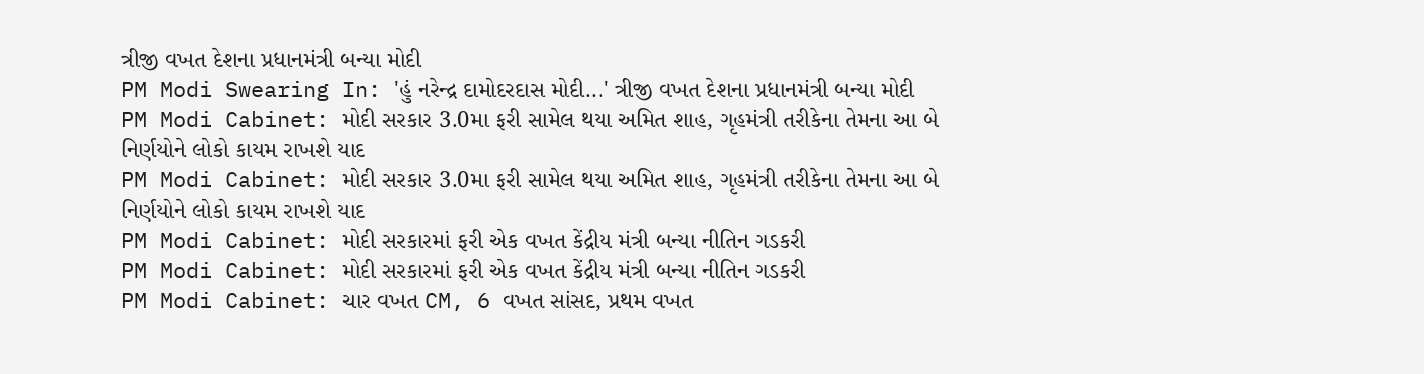ત્રીજી વખત દેશના પ્રધાનમંત્રી બન્યા મોદી
PM Modi Swearing In: 'હું નરેન્દ્ર દામોદરદાસ મોદી...' ત્રીજી વખત દેશના પ્રધાનમંત્રી બન્યા મોદી
PM Modi Cabinet: મોદી સરકાર 3.0મા ફરી સામેલ થયા અમિત શાહ, ગૃહમંત્રી તરીકેના તેમના આ બે નિર્ણયોને લોકો કાયમ રાખશે યાદ
PM Modi Cabinet: મોદી સરકાર 3.0મા ફરી સામેલ થયા અમિત શાહ, ગૃહમંત્રી તરીકેના તેમના આ બે નિર્ણયોને લોકો કાયમ રાખશે યાદ
PM Modi Cabinet: મોદી સરકારમાં ફરી એક વખત કેંદ્રીય મંત્રી બન્યા નીતિન ગડકરી
PM Modi Cabinet: મોદી સરકારમાં ફરી એક વખત કેંદ્રીય મંત્રી બન્યા નીતિન ગડકરી
PM Modi Cabinet: ચાર વખત CM, 6 વખત સાંસદ, પ્રથમ વખત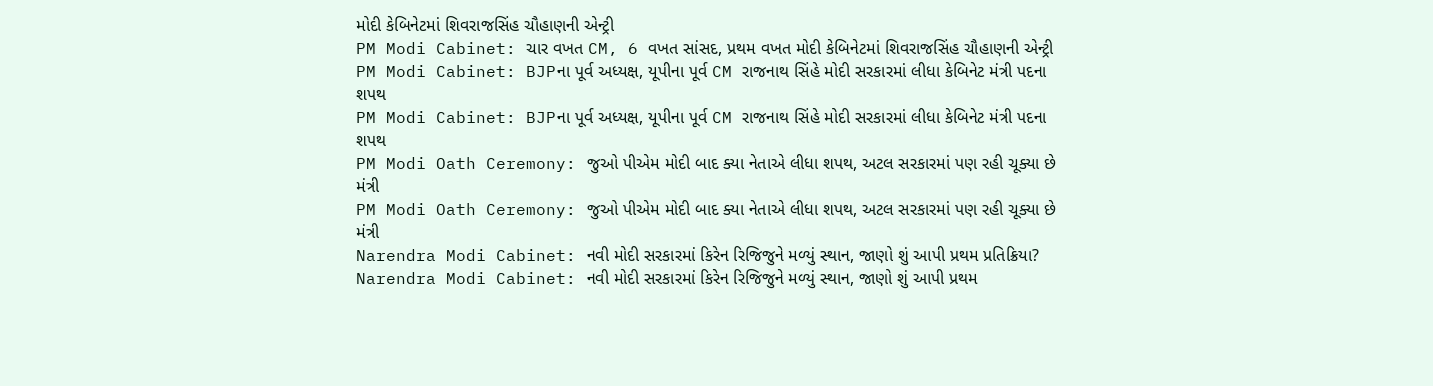મોદી કેબિનેટમાં શિવરાજસિંહ ચૌહાણની એન્ટ્રી
PM Modi Cabinet: ચાર વખત CM, 6 વખત સાંસદ, પ્રથમ વખત મોદી કેબિનેટમાં શિવરાજસિંહ ચૌહાણની એન્ટ્રી
PM Modi Cabinet: BJPના પૂર્વ અધ્યક્ષ, યૂપીના પૂર્વ CM રાજનાથ સિંહે મોદી સરકારમાં લીધા કેબિનેટ મંત્રી પદના શપથ
PM Modi Cabinet: BJPના પૂર્વ અધ્યક્ષ, યૂપીના પૂર્વ CM રાજનાથ સિંહે મોદી સરકારમાં લીધા કેબિનેટ મંત્રી પદના શપથ
PM Modi Oath Ceremony: જુઓ પીએમ મોદી બાદ ક્યા નેતાએ લીધા શપથ, અટલ સરકારમાં પણ રહી ચૂક્યા છે મંત્રી
PM Modi Oath Ceremony: જુઓ પીએમ મોદી બાદ ક્યા નેતાએ લીધા શપથ, અટલ સરકારમાં પણ રહી ચૂક્યા છે મંત્રી
Narendra Modi Cabinet: નવી મોદી સરકારમાં કિરેન રિજિજુને મળ્યું સ્થાન, જાણો શું આપી પ્રથમ પ્રતિક્રિયા?
Narendra Modi Cabinet: નવી મોદી સરકારમાં કિરેન રિજિજુને મળ્યું સ્થાન, જાણો શું આપી પ્રથમ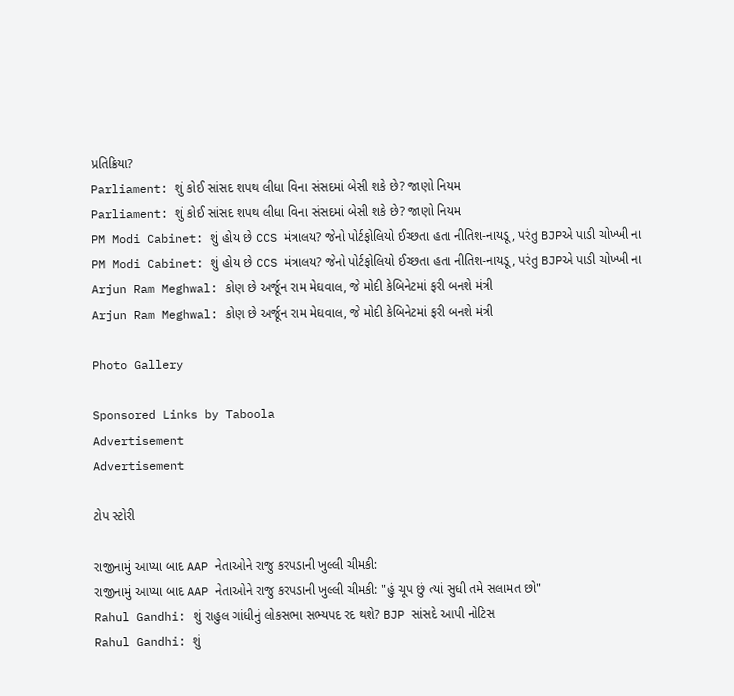પ્રતિક્રિયા?
Parliament: શું કોઈ સાંસદ શપથ લીધા વિના સંસદમાં બેસી શકે છે? જાણો નિયમ
Parliament: શું કોઈ સાંસદ શપથ લીધા વિના સંસદમાં બેસી શકે છે? જાણો નિયમ
PM Modi Cabinet: શું હોય છે CCS મંત્રાલય? જેનો પોર્ટફોલિયો ઈચ્છતા હતા નીતિશ-નાયડૂ, પરંતુ BJPએ પાડી ચોખ્ખી ના
PM Modi Cabinet: શું હોય છે CCS મંત્રાલય? જેનો પોર્ટફોલિયો ઈચ્છતા હતા નીતિશ-નાયડૂ, પરંતુ BJPએ પાડી ચોખ્ખી ના
Arjun Ram Meghwal: કોણ છે અર્જૂન રામ મેઘવાલ, જે મોદી કેબિનેટમાં ફરી બનશે મંત્રી
Arjun Ram Meghwal: કોણ છે અર્જૂન રામ મેઘવાલ, જે મોદી કેબિનેટમાં ફરી બનશે મંત્રી

Photo Gallery

Sponsored Links by Taboola
Advertisement
Advertisement

ટોપ સ્ટોરી

રાજીનામું આપ્યા બાદ AAP નેતાઓને રાજુ કરપડાની ખુલ્લી ચીમકી:
રાજીનામું આપ્યા બાદ AAP નેતાઓને રાજુ કરપડાની ખુલ્લી ચીમકી: "હું ચૂપ છું ત્યાં સુધી તમે સલામત છો"
Rahul Gandhi: શું રાહુલ ગાંધીનું લોકસભા સભ્યપદ રદ થશે? BJP સાંસદે આપી નોટિસ
Rahul Gandhi: શું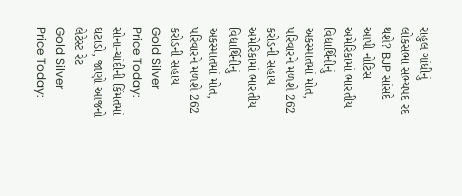રાહુલ ગાંધીનું લોકસભા સભ્યપદ રદ થશે? BJP સાંસદે આપી નોટિસ
અમેરિકામાં ભારતીય વિદ્યાર્થિનીનું અકસ્માતમાં મોત, પરિવારને મળશે 262 કરોડની સહાય
અમેરિકામાં ભારતીય વિદ્યાર્થિનીનું અકસ્માતમાં મોત, પરિવારને મળશે 262 કરોડની સહાય
Gold Silver Price Today: સોના-ચાંદીની કિંમતમાં ઘટાડો, જાણો આજનો લેટેસ્ટ રેટ
Gold Silver Price Today: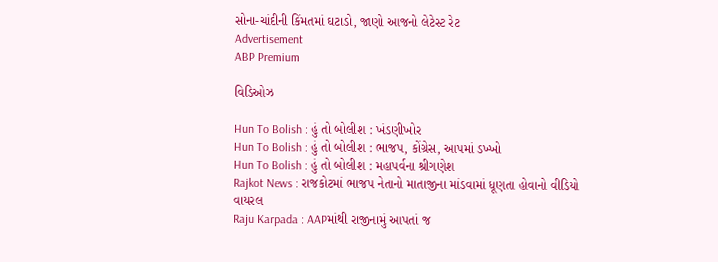સોના-ચાંદીની કિંમતમાં ઘટાડો, જાણો આજનો લેટેસ્ટ રેટ
Advertisement
ABP Premium

વિડિઓઝ

Hun To Bolish : હું તો બોલીશ : ખંડણીખોર
Hun To Bolish : હું તો બોલીશ : ભાજપ, કોંગ્રેસ, આપમાં ડખ્ખો
Hun To Bolish : હું તો બોલીશ : મહાપર્વના શ્રીગણેશ
Rajkot News : રાજકોટમાં ભાજપ નેતાનો માતાજીના માંડવામાં ધૂણતા હોવાનો વીડિયો વાયરલ
Raju Karpada : AAPમાંથી રાજીનામું આપતાં જ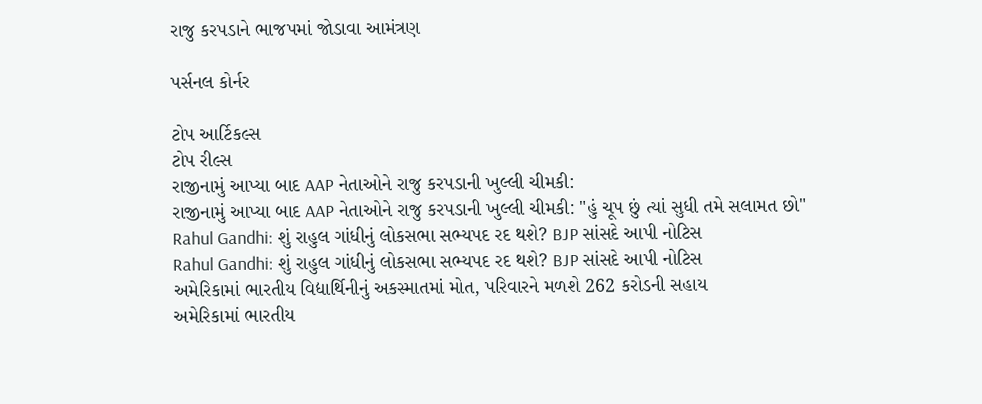રાજુ કરપડાને ભાજપમાં જોડાવા આમંત્રણ

પર્સનલ કોર્નર

ટોપ આર્ટિકલ્સ
ટોપ રીલ્સ
રાજીનામું આપ્યા બાદ AAP નેતાઓને રાજુ કરપડાની ખુલ્લી ચીમકી:
રાજીનામું આપ્યા બાદ AAP નેતાઓને રાજુ કરપડાની ખુલ્લી ચીમકી: "હું ચૂપ છું ત્યાં સુધી તમે સલામત છો"
Rahul Gandhi: શું રાહુલ ગાંધીનું લોકસભા સભ્યપદ રદ થશે? BJP સાંસદે આપી નોટિસ
Rahul Gandhi: શું રાહુલ ગાંધીનું લોકસભા સભ્યપદ રદ થશે? BJP સાંસદે આપી નોટિસ
અમેરિકામાં ભારતીય વિદ્યાર્થિનીનું અકસ્માતમાં મોત, પરિવારને મળશે 262 કરોડની સહાય
અમેરિકામાં ભારતીય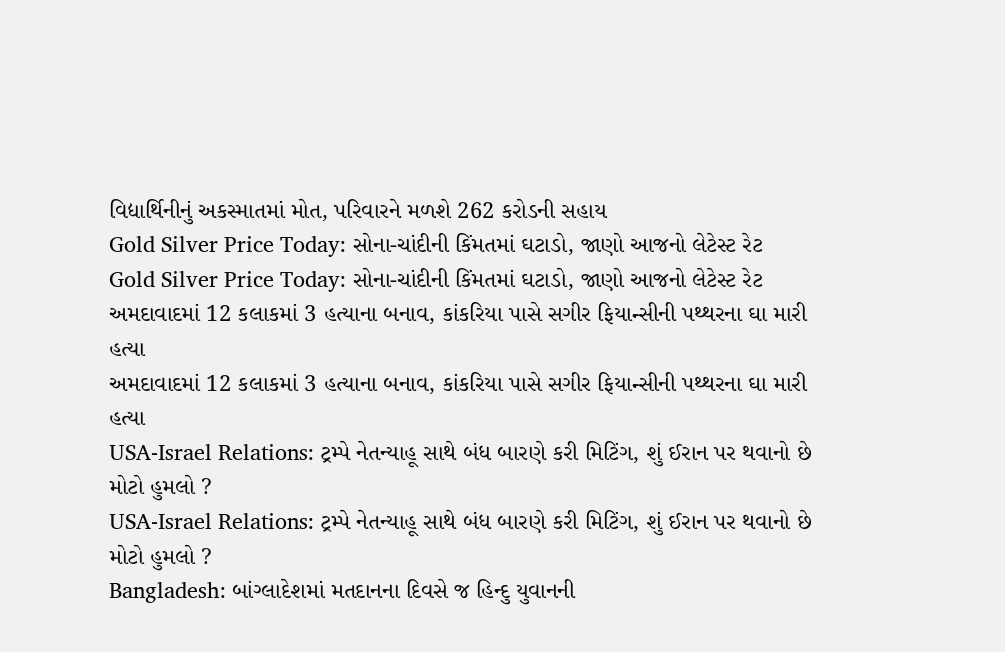વિદ્યાર્થિનીનું અકસ્માતમાં મોત, પરિવારને મળશે 262 કરોડની સહાય
Gold Silver Price Today: સોના-ચાંદીની કિંમતમાં ઘટાડો, જાણો આજનો લેટેસ્ટ રેટ
Gold Silver Price Today: સોના-ચાંદીની કિંમતમાં ઘટાડો, જાણો આજનો લેટેસ્ટ રેટ
અમદાવાદમાં 12 કલાકમાં 3 હત્યાના બનાવ, કાંકરિયા પાસે સગીર ફિયાન્સીની પથ્થરના ઘા મારી હત્યા
અમદાવાદમાં 12 કલાકમાં 3 હત્યાના બનાવ, કાંકરિયા પાસે સગીર ફિયાન્સીની પથ્થરના ઘા મારી હત્યા
USA-Israel Relations: ટ્રમ્પે નેતન્યાહૂ સાથે બંધ બારણે કરી મિટિંગ, શું ઈરાન પર થવાનો છે મોટો હુમલો ?
USA-Israel Relations: ટ્રમ્પે નેતન્યાહૂ સાથે બંધ બારણે કરી મિટિંગ, શું ઈરાન પર થવાનો છે મોટો હુમલો ?
Bangladesh: બાંગ્લાદેશમાં મતદાનના દિવસે જ હિન્દુ યુવાનની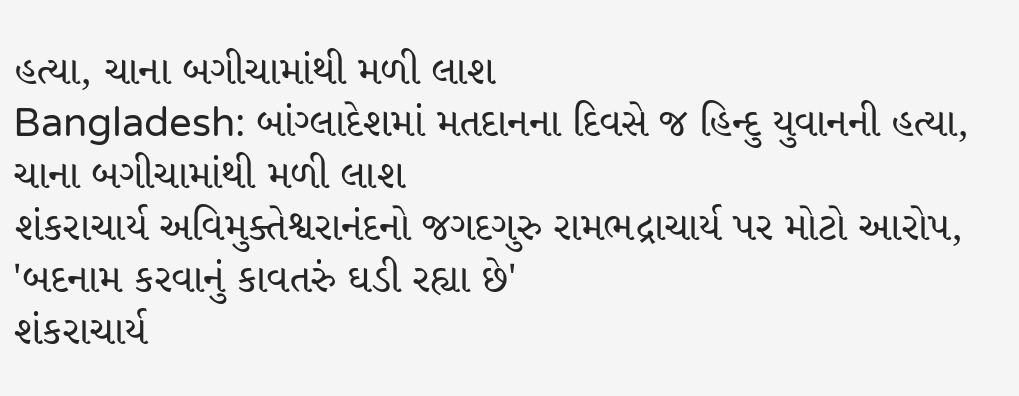હત્યા, ચાના બગીચામાંથી મળી લાશ
Bangladesh: બાંગ્લાદેશમાં મતદાનના દિવસે જ હિન્દુ યુવાનની હત્યા, ચાના બગીચામાંથી મળી લાશ
શંકરાચાર્ય અવિમુક્તેશ્વરાનંદનો જગદગુરુ રામભદ્રાચાર્ય પર મોટો આરોપ, 'બદનામ કરવાનું કાવતરું ઘડી રહ્યા છે'
શંકરાચાર્ય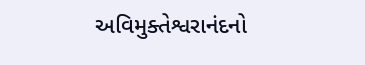અવિમુક્તેશ્વરાનંદનો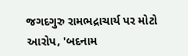જગદગુરુ રામભદ્રાચાર્ય પર મોટો આરોપ, 'બદનામ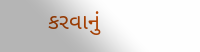કરવાનું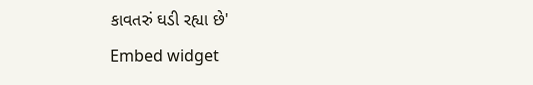કાવતરું ઘડી રહ્યા છે'
Embed widget